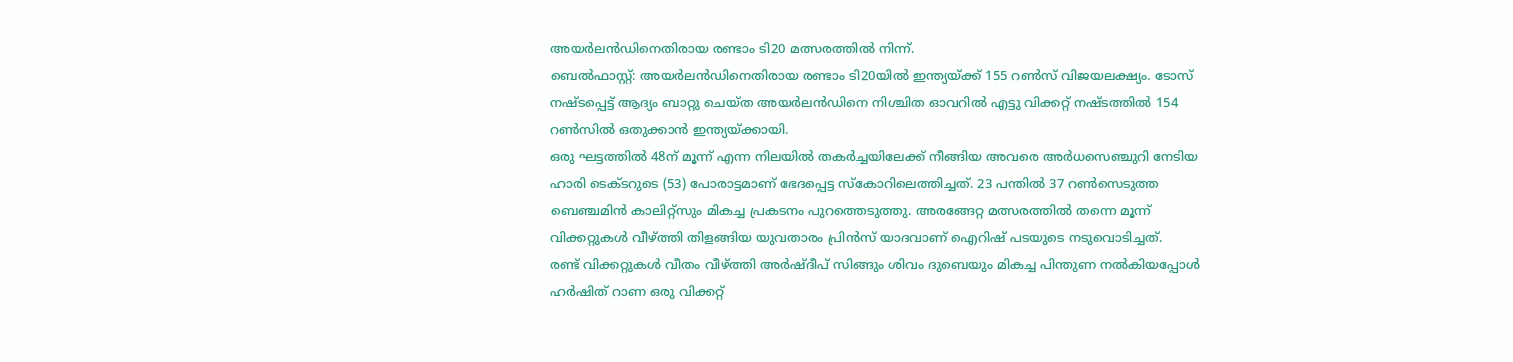അയർലൻഡിനെതിരായ രണ്ടാം ടി20 മത്സരത്തിൽ നിന്ന്.
ബെൽഫാസ്റ്റ്: അയർലൻഡിനെതിരായ രണ്ടാം ടി20യിൽ ഇന്ത്യയ്ക്ക് 155 റൺസ് വിജയലക്ഷ്യം. ടോസ് നഷ്ടപ്പെട്ട് ആദ്യം ബാറ്റു ചെയ്ത അയർലൻഡിനെ നിശ്ചിത ഓവറിൽ എട്ടു വിക്കറ്റ് നഷ്ടത്തിൽ 154 റൺസിൽ ഒതുക്കാൻ ഇന്ത്യയ്ക്കായി.
ഒരു ഘട്ടത്തിൽ 48ന് മൂന്ന് എന്ന നിലയിൽ തകർച്ചയിലേക്ക് നീങ്ങിയ അവരെ അർധസെഞ്ചുറി നേടിയ ഹാരി ടെക്ടറുടെ (53) പോരാട്ടമാണ് ഭേദപ്പെട്ട സ്കോറിലെത്തിച്ചത്. 23 പന്തിൽ 37 റൺസെടുത്ത ബെഞ്ചമിൻ കാലിറ്റ്സും മികച്ച പ്രകടനം പുറത്തെടുത്തു. അരങ്ങേറ്റ മത്സരത്തിൽ തന്നെ മൂന്ന് വിക്കറ്റുകൾ വീഴ്ത്തി തിളങ്ങിയ യുവതാരം പ്രിൻസ് യാദവാണ് ഐറിഷ് പടയുടെ നടുവൊടിച്ചത്.
രണ്ട് വിക്കറ്റുകൾ വീതം വീഴ്ത്തി അർഷ്ദീപ് സിങ്ങും ശിവം ദുബെയും മികച്ച പിന്തുണ നൽകിയപ്പോൾ ഹർഷിത് റാണ ഒരു വിക്കറ്റ്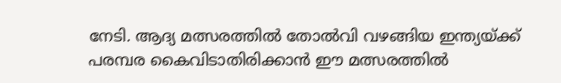നേടി. ആദ്യ മത്സരത്തിൽ തോൽവി വഴങ്ങിയ ഇന്ത്യയ്ക്ക് പരമ്പര കൈവിടാതിരിക്കാൻ ഈ മത്സരത്തിൽ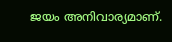ജയം അനിവാര്യമാണ്.